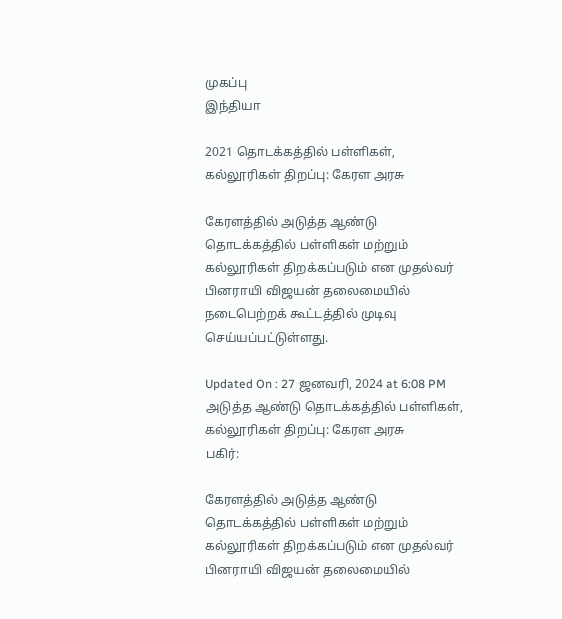முகப்பு
இந்தியா

2021 தொடக்கத்தில் பள்ளிகள், கல்லூரிகள் திறப்பு: கேரள அரசு

கேரளத்தில் அடுத்த ஆண்டு தொடக்கத்தில் பள்ளிகள் மற்றும் கல்லூரிகள் திறக்கப்படும் என முதல்வர் பினராயி விஜயன் தலைமையில் நடைபெற்றக் கூட்டத்தில் முடிவு செய்யப்பட்டுள்ளது.

Updated On : 27 ஜனவரி, 2024 at 6:08 PM
அடுத்த ஆண்டு தொடக்கத்தில் பள்ளிகள், கல்லூரிகள் திறப்பு: கேரள அரசு
பகிர்:

கேரளத்தில் அடுத்த ஆண்டு தொடக்கத்தில் பள்ளிகள் மற்றும் கல்லூரிகள் திறக்கப்படும் என முதல்வர் பினராயி விஜயன் தலைமையில்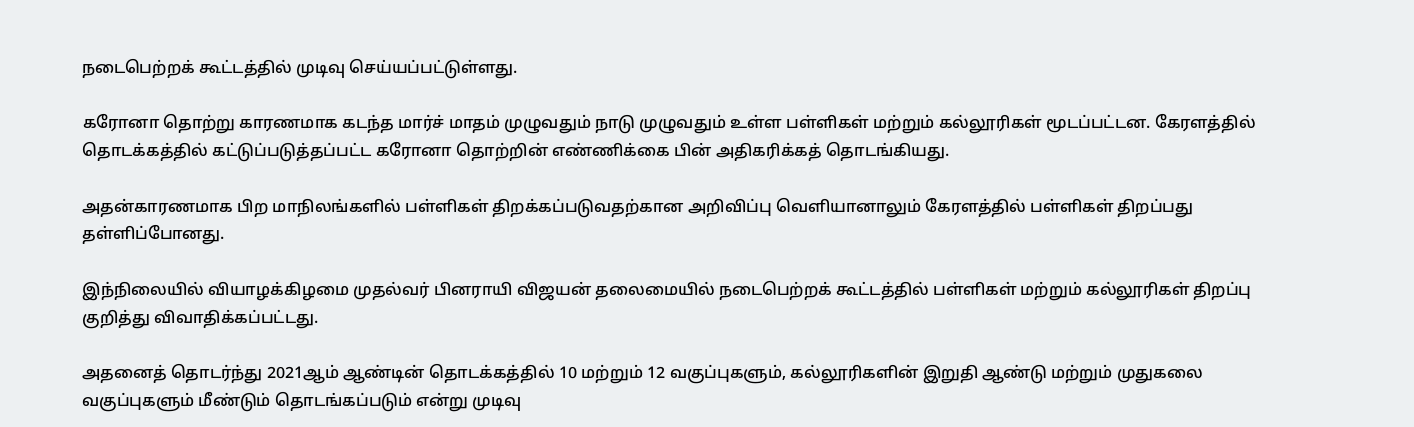நடைபெற்றக் கூட்டத்தில் முடிவு செய்யப்பட்டுள்ளது.

கரோனா தொற்று காரணமாக கடந்த மார்ச் மாதம் முழுவதும் நாடு முழுவதும் உள்ள பள்ளிகள் மற்றும் கல்லூரிகள் மூடப்பட்டன. கேரளத்தில் தொடக்கத்தில் கட்டுப்படுத்தப்பட்ட கரோனா தொற்றின் எண்ணிக்கை பின் அதிகரிக்கத் தொடங்கியது.

அதன்காரணமாக பிற மாநிலங்களில் பள்ளிகள் திறக்கப்படுவதற்கான அறிவிப்பு வெளியானாலும் கேரளத்தில் பள்ளிகள் திறப்பது தள்ளிப்போனது.

இந்நிலையில் வியாழக்கிழமை முதல்வர் பினராயி விஜயன் தலைமையில் நடைபெற்றக் கூட்டத்தில் பள்ளிகள் மற்றும் கல்லூரிகள் திறப்பு குறித்து விவாதிக்கப்பட்டது.

அதனைத் தொடர்ந்து 2021ஆம் ஆண்டின் தொடக்கத்தில் 10 மற்றும் 12 வகுப்புகளும், கல்லூரிகளின் இறுதி ஆண்டு மற்றும் முதுகலை வகுப்புகளும் மீண்டும் தொடங்கப்படும் என்று முடிவு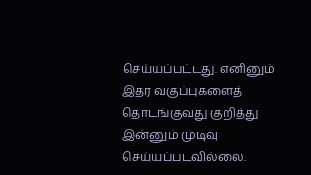செய்யப்பட்டது. எனினும் இதர வகுப்புகளைத் தொடங்குவது குறித்து இன்னும் முடிவு செய்யப்படவில்லை.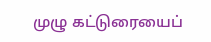முழு கட்டுரையைப்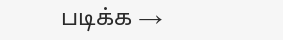படிக்க →